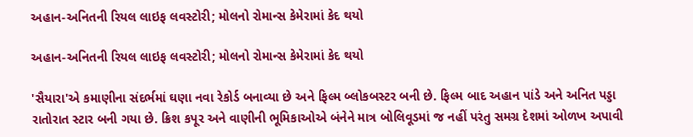અહાન-અનિતની રિયલ લાઇફ લવસ્ટોરી; મોલનો રોમાન્સ કેમેરામાં કેદ થયો

અહાન-અનિતની રિયલ લાઇફ લવસ્ટોરી; મોલનો રોમાન્સ કેમેરામાં કેદ થયો

'સૈયારા'એ કમાણીના સંદર્ભમાં ઘણા નવા રેકોર્ડ બનાવ્યા છે અને ફિલ્મ બ્લોકબસ્ટર બની છે. ફિલ્મ બાદ અહાન પાંડે અને અનિત પડ્ડા રાતોરાત સ્ટાર બની ગયા છે. ક્રિશ કપૂર અને વાણીની ભૂમિકાઓએ બંનેને માત્ર બોલિવૂડમાં જ નહીં પરંતુ સમગ્ર દેશમાં ઓળખ અપાવી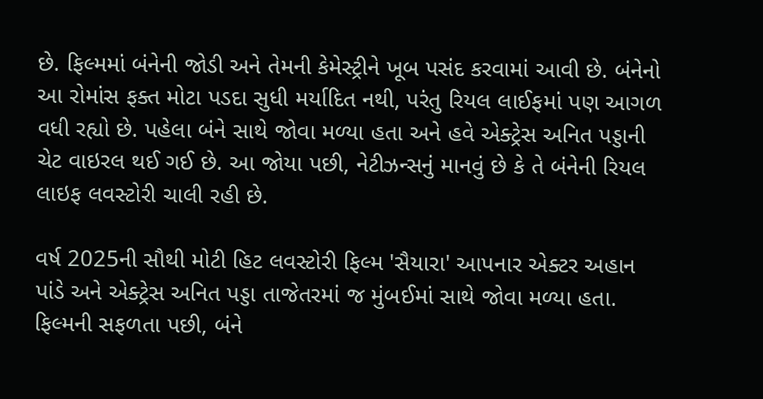છે. ફિલ્મમાં બંનેની જોડી અને તેમની કેમેસ્ટ્રીને ખૂબ પસંદ કરવામાં આવી છે. બંનેનો આ રોમાંસ ફક્ત મોટા પડદા સુધી મર્યાદિત નથી, પરંતુ રિયલ લાઈફમાં પણ આગળ વધી રહ્યો છે. પહેલા બંને સાથે જોવા મળ્યા હતા અને હવે એક્ટ્રેસ અનિત પડ્ડાની ચેટ વાઇરલ થઈ ગઈ છે. આ જોયા પછી, નેટીઝન્સનું માનવું છે કે તે બંનેની રિયલ લાઇફ લવસ્ટોરી ચાલી રહી છે.

વર્ષ 2025ની સૌથી મોટી હિટ લવસ્ટોરી ફિલ્મ 'સૈયારા' આપનાર એક્ટર અહાન પાંડે અને એક્ટ્રેસ અનિત પડ્ડા તાજેતરમાં જ મુંબઈમાં સાથે જોવા મળ્યા હતા. ફિલ્મની સફળતા પછી, બંને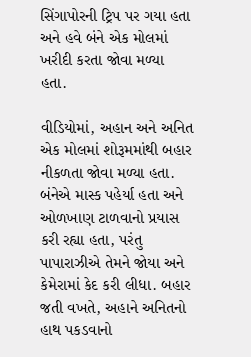સિંગાપોરની ટ્રિપ પર ગયા હતા અને હવે બંને એક મોલમાં ખરીદી કરતા જોવા મળ્યા હતા.

વીડિયોમાં, અહાન અને અનિત એક મોલમાં શોરૂમમાંથી બહાર નીકળતા જોવા મળ્યા હતા. બંનેએ માસ્ક પહેર્યા હતા અને ઓળખાણ ટાળવાનો પ્રયાસ કરી રહ્યા હતા, પરંતુ પાપારાઝીએ તેમને જોયા અને કેમેરામાં કેદ કરી લીધા. બહાર જતી વખતે, અહાને અનિતનો હાથ પકડવાનો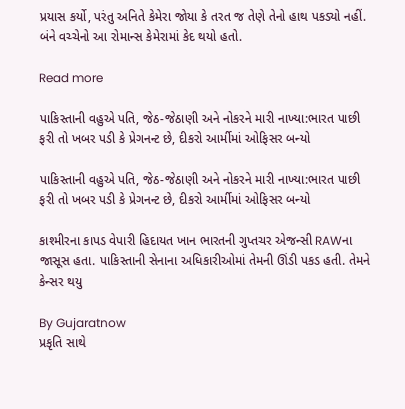પ્રયાસ કર્યો, પરંતુ અનિતે કેમેરા જોયા કે તરત જ તેણે તેનો હાથ પકડ્યો નહીં. બંને વચ્ચેનો આ રોમાન્સ કેમેરામાં કેદ થયો હતો.

Read more

પાકિસ્તાની વહુએ પતિ, જેઠ-જેઠાણી અને નોકરને મારી નાખ્યા:ભારત પાછી ફરી તો ખબર પડી કે પ્રેગનન્ટ છે, દીકરો આર્મીમાં ઓફિસર બન્યો

પાકિસ્તાની વહુએ પતિ, જેઠ-જેઠાણી અને નોકરને મારી નાખ્યા:ભારત પાછી ફરી તો ખબર પડી કે પ્રેગનન્ટ છે, દીકરો આર્મીમાં ઓફિસર બન્યો

કાશ્મીરના કાપડ વેપારી હિદાયત ખાન ભારતની ગુપ્તચર એજન્સી RAWના જાસૂસ હતા. પાકિસ્તાની સેનાના અધિકારીઓમાં તેમની ઊંડી પકડ હતી. તેમને કેન્સર થયુ

By Gujaratnow
પ્રકૃતિ સાથે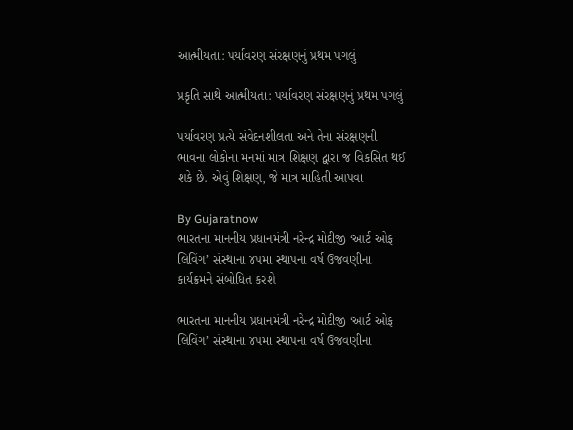આત્મીયતા: પર્યાવરણ સંરક્ષણનું પ્રથમ પગલું

પ્રકૃતિ સાથે આત્મીયતા: પર્યાવરણ સંરક્ષણનું પ્રથમ પગલું

પર્યાવરણ પ્રત્યે સંવેદનશીલતા અને તેના સંરક્ષણની ભાવના લોકોના મનમાં માત્ર શિક્ષણ દ્વારા જ વિકસિત થઈ શકે છે. એવું શિક્ષણ, જે માત્ર માહિતી આપવા

By Gujaratnow
ભારતના માનનીય પ્રધાનમંત્રી નરેન્દ્ર મોદીજી ‘આર્ટ ઓફ લિવિંગ’ સંસ્થાના ૪૫મા સ્થાપના વર્ષ ઉજવણીના કાર્યક્રમને સંબોધિત કરશે

ભારતના માનનીય પ્રધાનમંત્રી નરેન્દ્ર મોદીજી ‘આર્ટ ઓફ લિવિંગ’ સંસ્થાના ૪૫મા સ્થાપના વર્ષ ઉજવણીના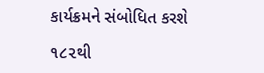કાર્યક્રમને સંબોધિત કરશે

૧૮૨થી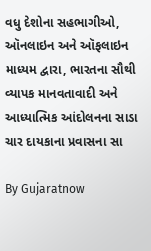વધુ દેશોના સહભાગીઓ, ઑનલાઇન અને ઑફલાઇન માધ્યમ દ્વારા, ભારતના સૌથી વ્યાપક માનવતાવાદી અને આધ્યાત્મિક આંદોલનના સાડા ચાર દાયકાના પ્રવાસના સા

By Gujaratnow